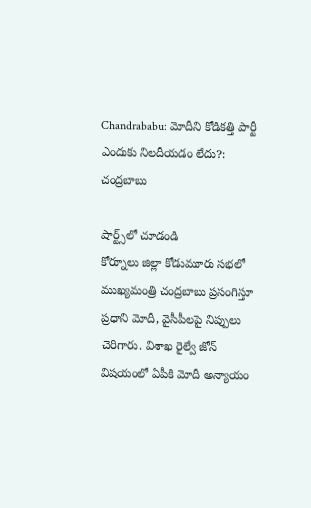Chandrababu: మోదీని కోడికత్తి పార్టీ ఎందుకు నిలదీయడం లేదు?: చంద్రబాబు

షార్ట్స్‌లో చూడండి
కోర్నూలు జిల్లా కోడుమూరు సభలో ముఖ్యమంత్రి చంద్రబాబు ప్రసంగిస్తూ ప్రధాని మోదీ, వైసీపీలపై నిప్పులు చెరిగారు. విశాఖ రైల్వే జోన్ విషయంలో ఏపీకి మోదీ అన్యాయం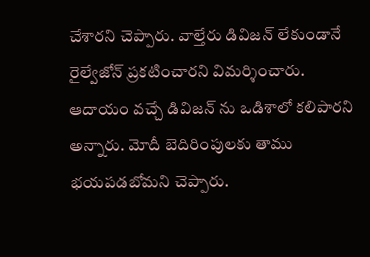చేశారని చెప్పారు. వాల్తేరు డివిజన్ లేకుండానే రైల్వేజోన్ ప్రకటించారని విమర్శించారు. ఆదాయం వచ్చే డివిజన్ ను ఒడిశాలో కలిపారని అన్నారు. మోదీ బెదిరింపులకు తాము భయపడబోమని చెప్పారు.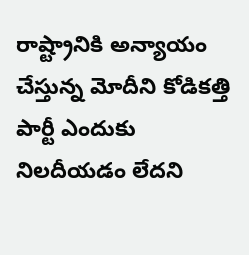రాష్ట్రానికి అన్యాయం చేస్తున్న మోదీని కోడికత్తి పార్టీ ఎందుకు నిలదీయడం లేదని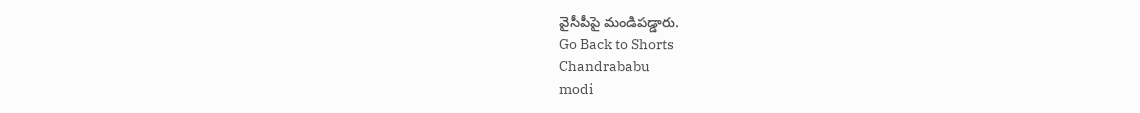వైసీపీపై మండిపడ్డారు.
Go Back to Shorts
Chandrababu
modi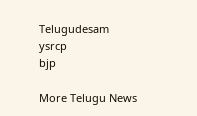Telugudesam
ysrcp
bjp

More Telugu News